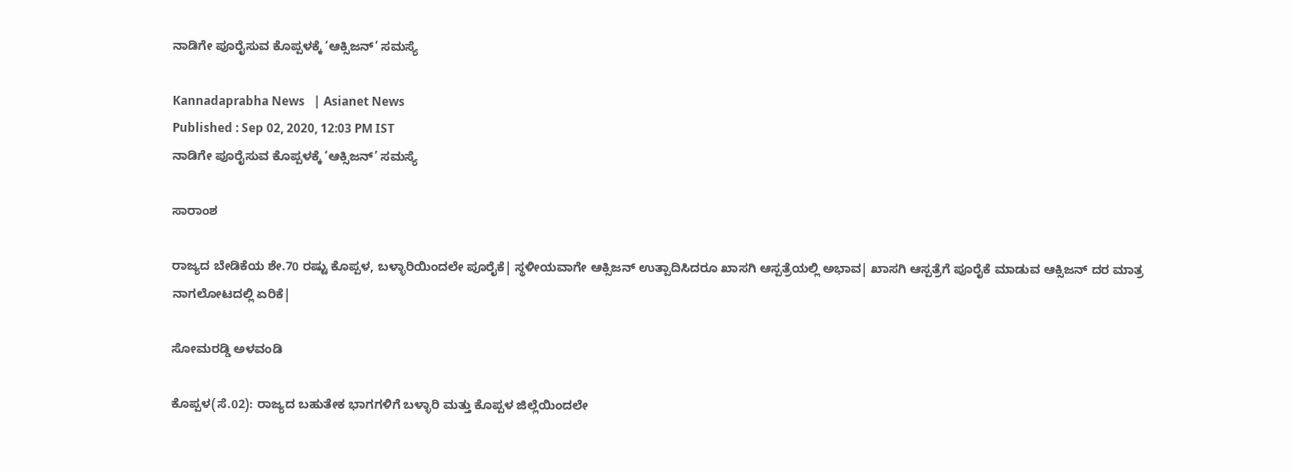ನಾಡಿಗೇ ಪೂರೈಸುವ ಕೊಪ್ಪಳಕ್ಕೆ ‘ಆಕ್ಸಿಜನ್‌’ ಸಮಸ್ಯೆ

Kannadaprabha News   | Asianet News
Published : Sep 02, 2020, 12:03 PM IST
ನಾಡಿಗೇ ಪೂರೈಸುವ ಕೊಪ್ಪಳಕ್ಕೆ ‘ಆಕ್ಸಿಜನ್‌’ ಸಮಸ್ಯೆ

ಸಾರಾಂಶ

ರಾಜ್ಯದ ಬೇಡಿಕೆಯ ಶೇ.70 ರಷ್ಟು ಕೊಪ್ಪಳ, ಬಳ್ಳಾರಿಯಿಂದಲೇ ಪೂರೈಕೆ| ಸ್ಥಳೀಯವಾಗೇ ಆಕ್ಸಿಜನ್‌ ಉತ್ಪಾದಿಸಿದರೂ ಖಾಸಗಿ ಆಸ್ಪತ್ರೆಯಲ್ಲಿ ಅಭಾವ| ಖಾಸಗಿ ಆಸ್ಪತ್ರೆಗೆ ಪೂರೈಕೆ ಮಾಡುವ ಆಕ್ಸಿಜನ್‌ ದರ ಮಾತ್ರ ನಾಗಲೋಟದಲ್ಲಿ ಏರಿಕೆ|

ಸೋಮರಡ್ಡಿ ಅಳವಂಡಿ

ಕೊಪ್ಪಳ(ಸೆ.02): ರಾಜ್ಯದ ಬಹುತೇಕ ಭಾಗಗಳಿಗೆ ಬಳ್ಳಾರಿ ಮತ್ತು ಕೊಪ್ಪಳ ಜಿಲ್ಲೆಯಿಂದಲೇ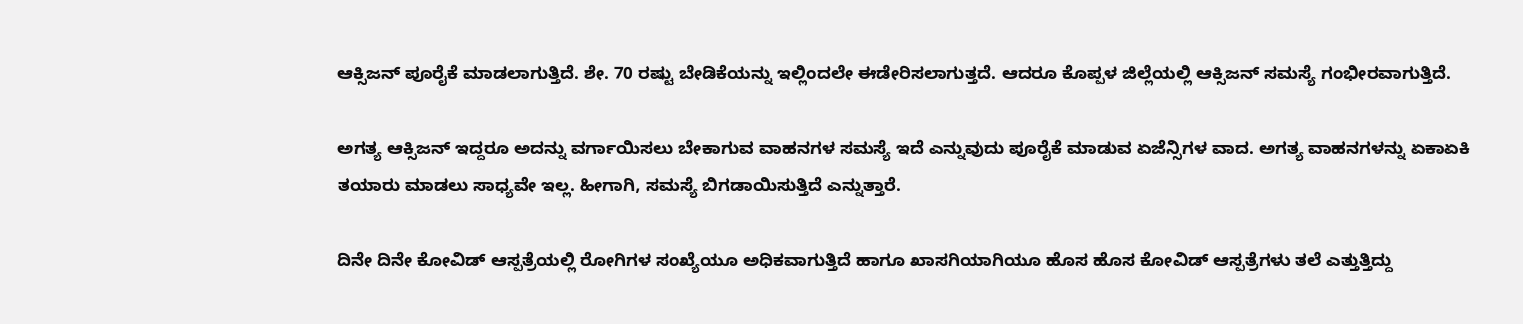ಆಕ್ಸಿಜನ್‌ ಪೂರೈಕೆ ಮಾಡಲಾಗುತ್ತಿದೆ. ಶೇ. 70 ರಷ್ಟು ಬೇಡಿಕೆಯನ್ನು ಇಲ್ಲಿಂದಲೇ ಈಡೇರಿಸಲಾಗುತ್ತದೆ. ಆದರೂ ಕೊಪ್ಪಳ ಜಿಲ್ಲೆಯಲ್ಲಿ ಆಕ್ಸಿಜನ್‌ ಸಮಸ್ಯೆ ಗಂಭೀರವಾಗುತ್ತಿದೆ.

ಅಗತ್ಯ ಆಕ್ಸಿಜನ್‌ ಇದ್ದರೂ ಅದನ್ನು ವರ್ಗಾಯಿಸಲು ಬೇಕಾಗುವ ವಾಹನಗಳ ಸಮಸ್ಯೆ ಇದೆ ಎನ್ನುವುದು ಪೂರೈಕೆ ಮಾಡುವ ಏಜೆನ್ಸಿಗಳ ವಾದ. ಅಗತ್ಯ ವಾಹನಗಳನ್ನು ಏಕಾಏಕಿ ತಯಾರು ಮಾಡಲು ಸಾಧ್ಯವೇ ಇಲ್ಲ. ಹೀಗಾಗಿ, ಸಮಸ್ಯೆ ಬಿಗಡಾಯಿಸುತ್ತಿದೆ ಎನ್ನುತ್ತಾರೆ.

ದಿನೇ ದಿನೇ ಕೋವಿಡ್‌ ಆಸ್ಪತ್ರೆಯಲ್ಲಿ ರೋಗಿಗಳ ಸಂಖ್ಯೆಯೂ ಅಧಿಕವಾಗುತ್ತಿದೆ ಹಾಗೂ ಖಾಸಗಿಯಾಗಿಯೂ ಹೊಸ ಹೊಸ ಕೋವಿಡ್‌ ಆಸ್ಪತ್ರೆಗಳು ತಲೆ ಎತ್ತುತ್ತಿದ್ದು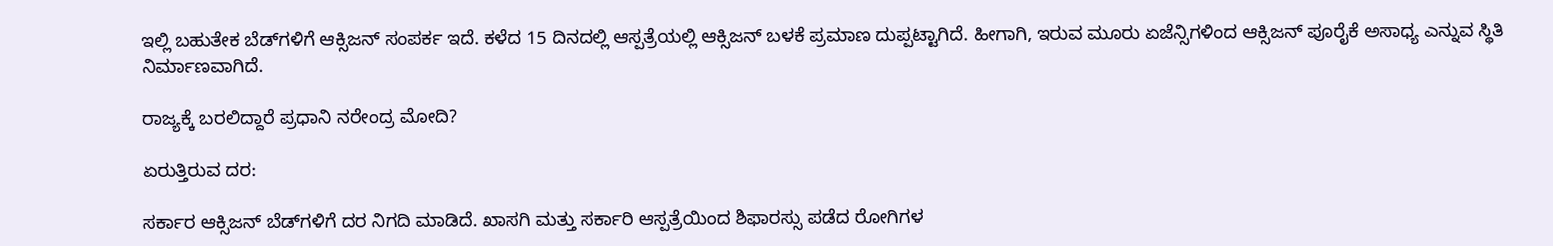ಇಲ್ಲಿ ಬಹುತೇಕ ಬೆಡ್‌ಗಳಿಗೆ ಆಕ್ಸಿಜನ್‌ ಸಂಪರ್ಕ ಇದೆ. ಕಳೆದ 15 ದಿನದಲ್ಲಿ ಆಸ್ಪತ್ರೆಯಲ್ಲಿ ಆಕ್ಸಿಜನ್‌ ಬಳಕೆ ಪ್ರಮಾಣ ದುಪ್ಪಟ್ಟಾಗಿದೆ. ಹೀಗಾಗಿ, ಇರುವ ಮೂರು ಏಜೆನ್ಸಿಗಳಿಂದ ಆಕ್ಸಿಜನ್‌ ಪೂರೈಕೆ ಅಸಾಧ್ಯ ಎನ್ನುವ ಸ್ಥಿತಿ ನಿರ್ಮಾಣವಾಗಿದೆ.

ರಾಜ್ಯಕ್ಕೆ ಬರಲಿದ್ದಾರೆ ಪ್ರಧಾನಿ ನರೇಂದ್ರ ಮೋದಿ?

ಏರುತ್ತಿರುವ ದರ:

ಸರ್ಕಾರ ಆಕ್ಸಿಜನ್‌ ಬೆಡ್‌ಗಳಿಗೆ ದರ ನಿಗದಿ ಮಾಡಿದೆ. ಖಾಸಗಿ ಮತ್ತು ಸರ್ಕಾರಿ ಆಸ್ಪತ್ರೆಯಿಂದ ಶಿಫಾರಸ್ಸು ಪಡೆದ ರೋಗಿಗಳ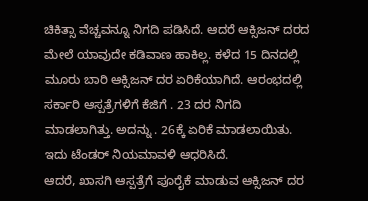ಚಿಕಿತ್ಸಾ ವೆಚ್ಚವನ್ನೂ ನಿಗದಿ ಪಡಿಸಿದೆ. ಆದರೆ ಆಕ್ಸಿಜನ್‌ ದರದ ಮೇಲೆ ಯಾವುದೇ ಕಡಿವಾಣ ಹಾಕಿಲ್ಲ. ಕಳೆದ 15 ದಿನದಲ್ಲಿ ಮೂರು ಬಾರಿ ಆಕ್ಸಿಜನ್‌ ದರ ಏರಿಕೆಯಾಗಿದೆ. ಆರಂಭದಲ್ಲಿ ಸರ್ಕಾರಿ ಆಸ್ಪತ್ರೆಗಳಿಗೆ ಕೆಜಿಗೆ . 23 ದರ ನಿಗದಿ ಮಾಡಲಾಗಿತ್ತು. ಅದನ್ನು . 26ಕ್ಕೆ ಏರಿಕೆ ಮಾಡಲಾಯಿತು. ಇದು ಟೆಂಡರ್‌ ನಿಯಮಾವಳಿ ಆಧರಿಸಿದೆ.
ಆದರೆ, ಖಾಸಗಿ ಆಸ್ಪತ್ರೆಗೆ ಪೂರೈಕೆ ಮಾಡುವ ಆಕ್ಸಿಜನ್‌ ದರ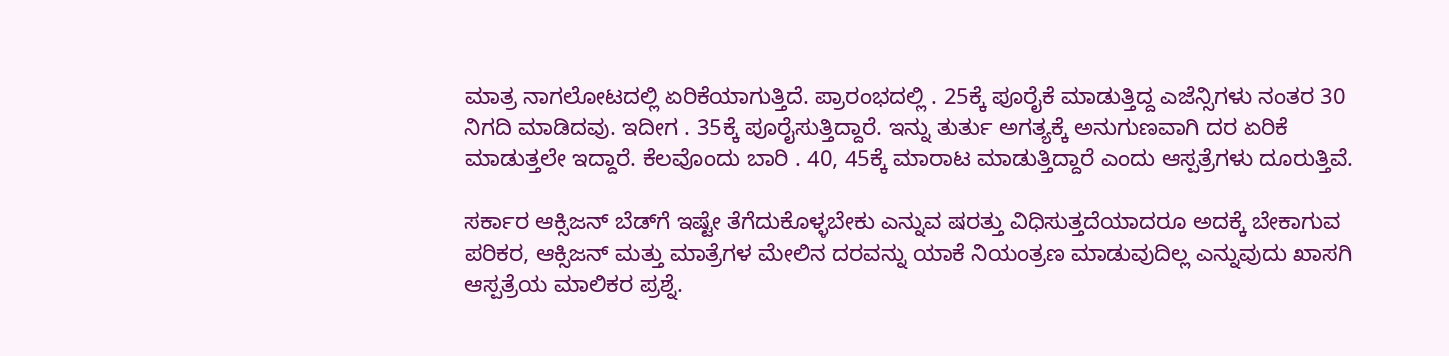ಮಾತ್ರ ನಾಗಲೋಟದಲ್ಲಿ ಏರಿಕೆಯಾಗುತ್ತಿದೆ. ಪ್ರಾರಂಭದಲ್ಲಿ . 25ಕ್ಕೆ ಪೂರೈಕೆ ಮಾಡುತ್ತಿದ್ದ ಎಜೆನ್ಸಿಗಳು ನಂತರ 30 ನಿಗದಿ ಮಾಡಿದವು. ಇದೀಗ . 35ಕ್ಕೆ ಪೂರೈಸುತ್ತಿದ್ದಾರೆ. ಇನ್ನು ತುರ್ತು ಅಗತ್ಯಕ್ಕೆ ಅನುಗುಣವಾಗಿ ದರ ಏರಿಕೆ ಮಾಡುತ್ತಲೇ ಇದ್ದಾರೆ. ಕೆಲವೊಂದು ಬಾರಿ . 40, 45ಕ್ಕೆ ಮಾರಾಟ ಮಾಡುತ್ತಿದ್ದಾರೆ ಎಂದು ಆಸ್ಪತ್ರೆಗಳು ದೂರುತ್ತಿವೆ.

ಸರ್ಕಾರ ಆಕ್ಸಿಜನ್‌ ಬೆಡ್‌ಗೆ ಇಷ್ಟೇ ತೆಗೆದುಕೊಳ್ಳಬೇಕು ಎನ್ನುವ ಷರತ್ತು ವಿಧಿಸುತ್ತದೆಯಾದರೂ ಅದಕ್ಕೆ ಬೇಕಾಗುವ ಪರಿಕರ, ಆಕ್ಸಿಜನ್‌ ಮತ್ತು ಮಾತ್ರೆಗಳ ಮೇಲಿನ ದರವನ್ನು ಯಾಕೆ ನಿಯಂತ್ರಣ ಮಾಡುವುದಿಲ್ಲ ಎನ್ನುವುದು ಖಾಸಗಿ ಆಸ್ಪತ್ರೆಯ ಮಾಲಿಕರ ಪ್ರಶ್ನೆ.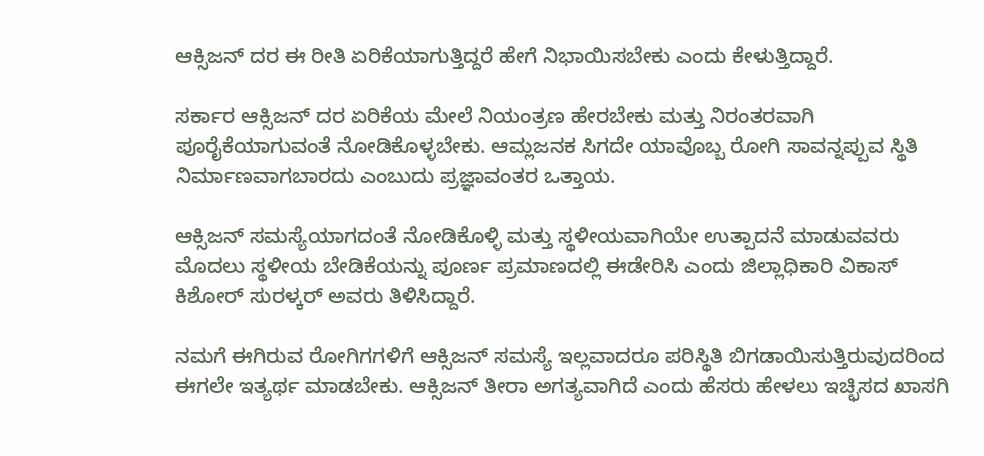ಆಕ್ಸಿಜನ್‌ ದರ ಈ ರೀತಿ ಏರಿಕೆಯಾಗುತ್ತಿದ್ದರೆ ಹೇಗೆ ನಿಭಾಯಿಸಬೇಕು ಎಂದು ಕೇಳುತ್ತಿದ್ದಾರೆ.

ಸರ್ಕಾರ ಆಕ್ಸಿಜನ್‌ ದರ ಏರಿಕೆಯ ಮೇಲೆ ನಿಯಂತ್ರಣ ಹೇರಬೇಕು ಮತ್ತು ನಿರಂತರವಾಗಿ ಪೂರೈಕೆಯಾಗುವಂತೆ ನೋಡಿಕೊಳ್ಳಬೇಕು. ಆಮ್ಲಜನಕ ಸಿಗದೇ ಯಾವೊಬ್ಬ ರೋಗಿ ಸಾವನ್ನಪ್ಪುವ ಸ್ಥಿತಿ ನಿರ್ಮಾಣವಾಗಬಾರದು ಎಂಬುದು ಪ್ರಜ್ಞಾವಂತರ ಒತ್ತಾಯ.

ಆಕ್ಸಿಜನ್‌ ಸಮಸ್ಯೆಯಾಗದಂತೆ ನೋಡಿಕೊಳ್ಳಿ ಮತ್ತು ಸ್ಥಳೀಯವಾಗಿಯೇ ಉತ್ಪಾದನೆ ಮಾಡುವವರು ಮೊದಲು ಸ್ಥಳೀಯ ಬೇಡಿಕೆಯನ್ನು ಪೂರ್ಣ ಪ್ರಮಾಣದಲ್ಲಿ ಈಡೇರಿಸಿ ಎಂದು ಜಿಲ್ಲಾಧಿಕಾರಿ ವಿಕಾಸ್‌ ಕಿಶೋರ್‌ ಸುರಳ್ಕರ್‌ ಅವರು ತಿಳಿಸಿದ್ದಾರೆ.

ನಮಗೆ ಈಗಿರುವ ರೋಗಿಗಗಳಿಗೆ ಆಕ್ಸಿಜನ್‌ ಸಮಸ್ಯೆ ಇಲ್ಲವಾದರೂ ಪರಿಸ್ಥಿತಿ ಬಿಗಡಾಯಿಸುತ್ತಿರುವುದರಿಂದ ಈಗಲೇ ಇತ್ಯರ್ಥ ಮಾಡಬೇಕು. ಆಕ್ಸಿಜನ್‌ ತೀರಾ ಅಗತ್ಯವಾಗಿದೆ ಎಂದು ಹೆಸರು ಹೇಳಲು ಇಚ್ಛಿಸದ ಖಾಸಗಿ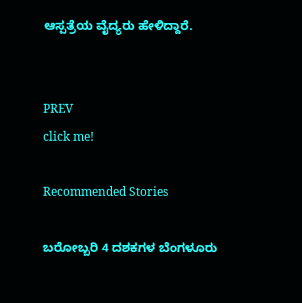ಆಸ್ಪತ್ರೆಯ ವೈದ್ಯರು ಹೇಳಿದ್ದಾರೆ.


PREV
click me!

Recommended Stories

ಬರೋಬ್ಬರಿ 4 ದಶಕಗಳ ಬೆಂಗಳೂರು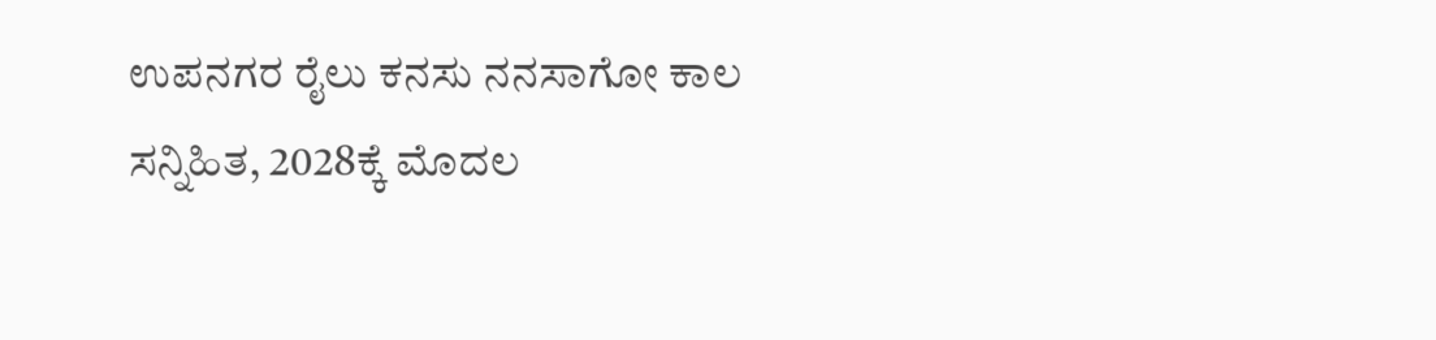ಉಪನಗರ ರೈಲು ಕನಸು ನನಸಾಗೋ ಕಾಲ ಸನ್ನಿಹಿತ, 2028ಕ್ಕೆ ಮೊದಲ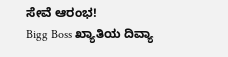ಸೇವೆ ಆರಂಭ!
Bigg Boss ಖ್ಯಾತಿಯ ದಿವ್ಯಾ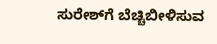ಸುರೇಶ್‌ಗೆ ಬೆಚ್ಚಿಬೀಳಿಸುವ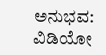ಅನುಭವ: ವಿಡಿಯೋ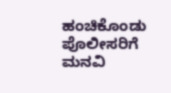ಹಂಚಿಕೊಂಡು ಪೊಲೀಸರಿಗೆ ಮನವಿ